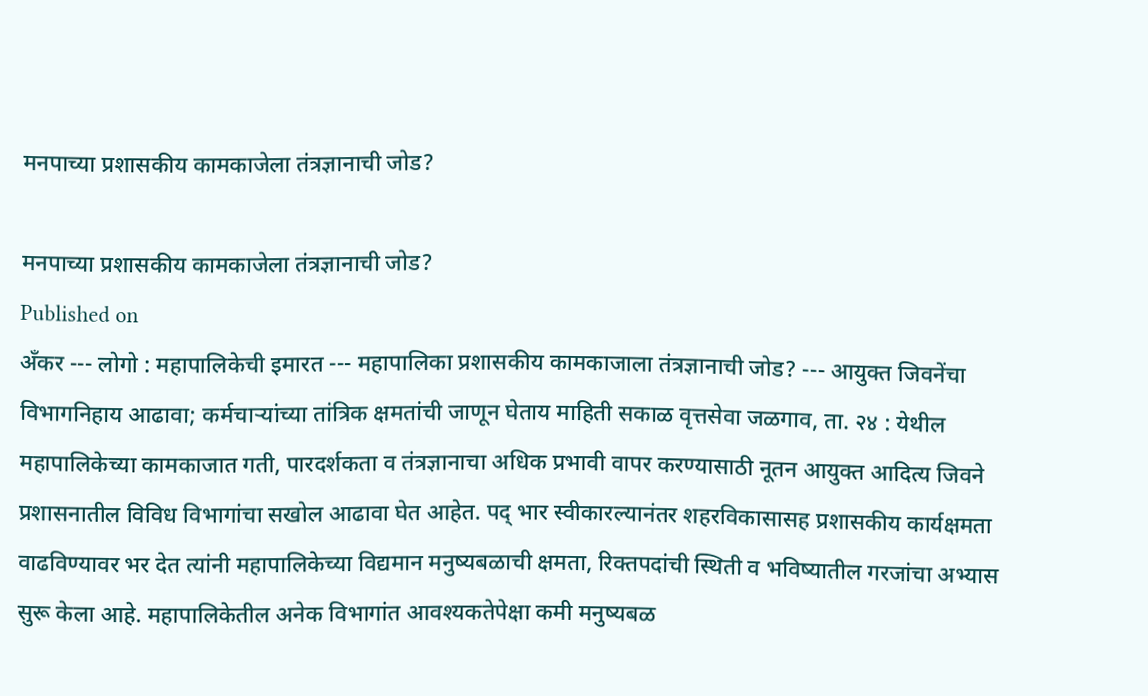मनपाच्या प्रशासकीय कामकाजेला तंत्रज्ञानाची जोड?

मनपाच्या प्रशासकीय कामकाजेला तंत्रज्ञानाची जोड?
Published on
ॲंकर --- लोगो : महापालिकेची इमारत --- महापालिका प्रशासकीय कामकाजाला तंत्रज्ञानाची जोड? --- आयुक्त जिवनेंचा विभागनिहाय आढावा; कर्मचाऱ्यांच्या तांत्रिक क्षमतांची जाणून घेताय माहिती सकाळ वृत्तसेवा जळगाव, ता. २४ : येथील महापालिकेच्या कामकाजात गती, पारदर्शकता व तंत्रज्ञानाचा अधिक प्रभावी वापर करण्यासाठी नूतन आयुक्त आदित्य जिवने प्रशासनातील विविध विभागांचा सखोल आढावा घेत आहेत. पद् भार स्वीकारल्यानंतर शहरविकासासह प्रशासकीय कार्यक्षमता वाढविण्यावर भर देत त्यांनी महापालिकेच्या विद्यमान मनुष्यबळाची क्षमता, रिक्तपदांची स्थिती व भविष्यातील गरजांचा अभ्यास सुरू केला आहे. महापालिकेतील अनेक विभागांत आवश्यकतेपेक्षा कमी मनुष्यबळ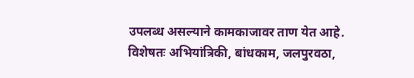उपलब्ध असल्याने कामकाजावर ताण येत आहे. विशेषतः अभियांत्रिकी, बांधकाम, जलपुरवठा,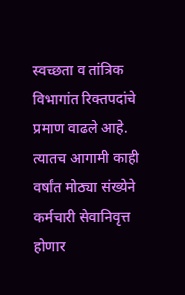स्वच्छता व तांत्रिक विभागांत रिक्तपदांचे प्रमाण वाढले आहे. त्यातच आगामी काही वर्षांत मोठ्या संख्येने कर्मचारी सेवानिवृत्त होणार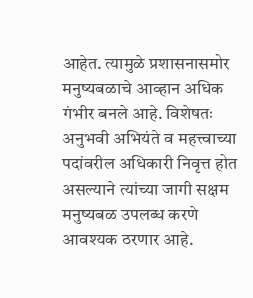आहेत. त्यामुळे प्रशासनासमोर मनुष्यबळाचे आव्हान अधिक गंभीर बनले आहे. विशेषतः अनुभवी अभियंते व महत्त्वाच्या पदांवरील अधिकारी निवृत्त होत असल्याने त्यांच्या जागी सक्षम मनुष्यबळ उपलब्ध करणे आवश्यक ठरणार आहे.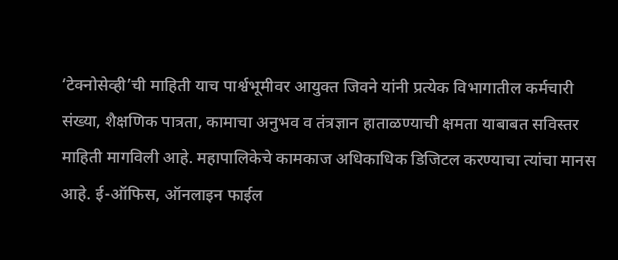‘टेक्नोसेव्ही’ची माहिती याच पार्श्वभूमीवर आयुक्त जिवने यांनी प्रत्येक विभागातील कर्मचारी संख्या, शैक्षणिक पात्रता, कामाचा अनुभव व तंत्रज्ञान हाताळण्याची क्षमता याबाबत सविस्तर माहिती मागविली आहे. महापालिकेचे कामकाज अधिकाधिक डिजिटल करण्याचा त्यांचा मानस आहे. ई-ऑफिस, ऑनलाइन फाईल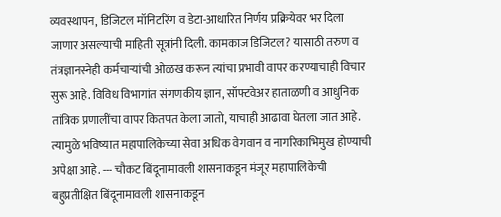व्यवस्थापन, डिजिटल मॉनिटरिंग व डेटा-आधारित निर्णय प्रक्रियेवर भर दिला जाणार असल्याची माहिती सूत्रांनी दिली. कामकाज डिजिटल? यासाठी तरुण व तंत्रज्ञानस्नेही कर्मचाऱ्यांची ओळख करून त्यांचा प्रभावी वापर करण्याचाही विचार सुरू आहे. विविध विभागांत संगणकीय ज्ञान, सॉफ्टवेअर हाताळणी व आधुनिक तांत्रिक प्रणालींचा वापर कितपत केला जातो, याचाही आढावा घेतला जात आहे. त्यामुळे भविष्यात महापालिकेच्या सेवा अधिक वेगवान व नागरिकाभिमुख होण्याची अपेक्षा आहे. --- चौकट बिंदूनामावली शासनाकडून मंजूर महापालिकेची बहुप्रतीक्षित बिंदूनामावली शासनाकडून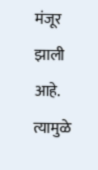मंजूर झाली आहे. त्यामुळे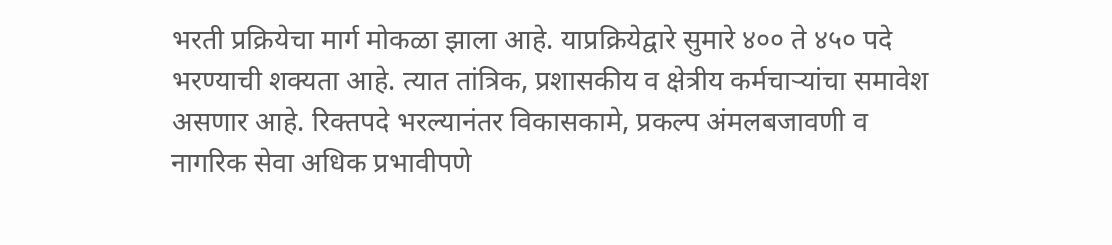भरती प्रक्रियेचा मार्ग मोकळा झाला आहे. याप्रक्रियेद्वारे सुमारे ४०० ते ४५० पदे भरण्याची शक्यता आहे. त्यात तांत्रिक, प्रशासकीय व क्षेत्रीय कर्मचाऱ्यांचा समावेश असणार आहे. रिक्तपदे भरल्यानंतर विकासकामे, प्रकल्प अंमलबजावणी व नागरिक सेवा अधिक प्रभावीपणे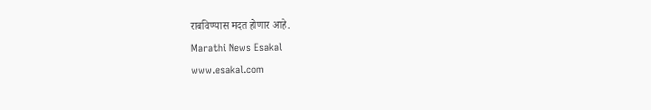राबविण्यास मदत होणार आहे.
Marathi News Esakal
www.esakal.com